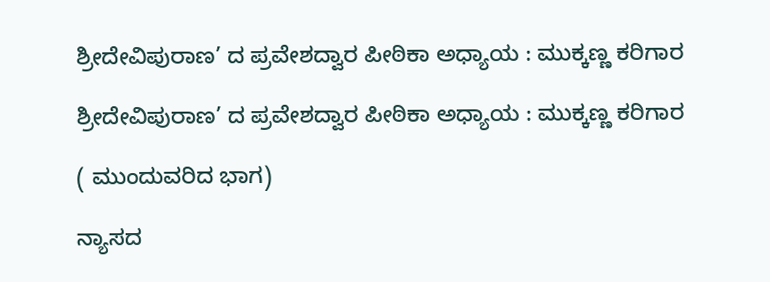ಶ್ರೀದೇವಿಪುರಾಣ’ ದ ಪ್ರವೇಶದ್ವಾರ ಪೀಠಿಕಾ ಅಧ್ಯಾಯ : ಮುಕ್ಕಣ್ಣ ಕರಿಗಾರ

ಶ್ರೀದೇವಿಪುರಾಣ’ ದ ಪ್ರವೇಶದ್ವಾರ ಪೀಠಿಕಾ ಅಧ್ಯಾಯ : ಮುಕ್ಕಣ್ಣ ಕರಿಗಾರ

( ಮುಂದುವರಿದ ಭಾಗ)

ನ್ಯಾಸದ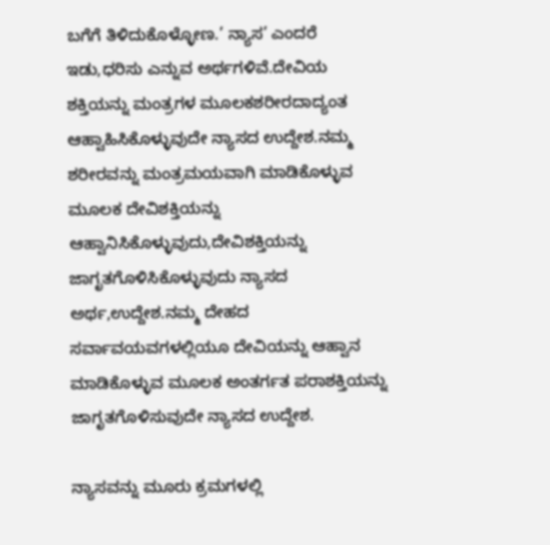ಬಗೆಗೆ ತಿಳಿದುಕೊಳ್ಳೋಣ.’ ನ್ಯಾಸ’ ಎಂದರೆ ಇಡು,ಧರಿಸು ಎನ್ನುವ ಅರ್ಥಗಳಿವೆ.ದೇವಿಯ ಶಕ್ತಿಯನ್ನು ಮಂತ್ರಗಳ ಮೂಲಕಶರೀರದಾದ್ಯಂತ ಆಹ್ವಾಹಿಸಿಕೊಳ್ಳುವುದೇ ನ್ಯಾಸದ ಉದ್ದೇಶ.ನಮ್ಮ ಶರೀರವನ್ನು ಮಂತ್ರಮಯವಾಗಿ ಮಾಡಿಕೊಳ್ಳುವ ಮೂಲಕ ದೇವಿಶಕ್ತಿಯನ್ನು ಆಹ್ವಾನಿಸಿಕೊಳ್ಳುವುದು,ದೇವಿಶಕ್ತಿಯನ್ನು ಜಾಗೃತಗೊಳಿಸಿಕೊಳ್ಳುವುದು ನ್ಯಾಸದ ಅರ್ಥ,ಉದ್ದೇಶ.ನಮ್ಮ ದೇಹದ ಸರ್ವಾವಯವಗಳಲ್ಲಿಯೂ ದೇವಿಯನ್ನು ಆಹ್ವಾನ ಮಾಡಿಕೊಳ್ಳುವ ಮೂಲಕ ಅಂತರ್ಗತ ಪರಾಶಕ್ತಿಯನ್ನು ಜಾಗೃತಗೊಳಿಸುವುದೇ ನ್ಯಾಸದ ಉದ್ದೇಶ.

ನ್ಯಾಸವನ್ನು ಮೂರು ಕ್ರಮಗಳಲ್ಲಿ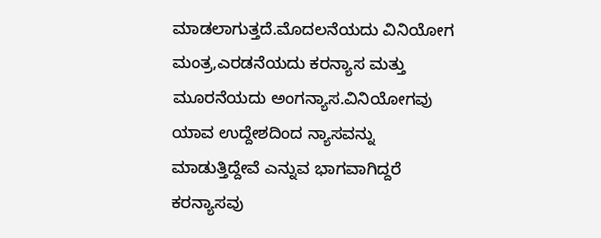ಮಾಡಲಾಗುತ್ತದೆ.ಮೊದಲನೆಯದು ವಿನಿಯೋಗ ಮಂತ್ರ,ಎರಡನೆಯದು ಕರನ್ಯಾಸ ಮತ್ತು ಮೂರನೆಯದು ಅಂಗನ್ಯಾಸ.ವಿನಿಯೋಗವು ಯಾವ ಉದ್ದೇಶದಿಂದ ನ್ಯಾಸವನ್ನು ಮಾಡುತ್ತಿದ್ದೇವೆ ಎನ್ನುವ ಭಾಗವಾಗಿದ್ದರೆ ಕರನ್ಯಾಸವು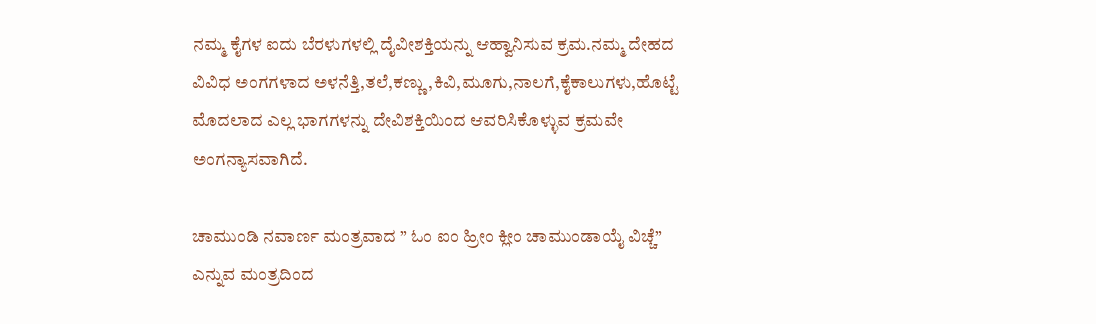ನಮ್ಮ ಕೈಗಳ ಐದು ಬೆರಳುಗಳಲ್ಲಿ ದೈವೀಶಕ್ತಿಯನ್ನು ಆಹ್ವಾನಿಸುವ ಕ್ರಮ.ನಮ್ಮ ದೇಹದ ವಿವಿಧ ಅಂಗಗಳಾದ ಅಳನೆತ್ತಿ,ತಲೆ,ಕಣ್ಣು,ಕಿವಿ,ಮೂಗು,ನಾಲಗೆ,ಕೈಕಾಲುಗಳು,ಹೊಟ್ಟೆ ಮೊದಲಾದ ಎಲ್ಲ ಭಾಗಗಳನ್ನು ದೇವಿಶಕ್ತಿಯಿಂದ ಆವರಿಸಿಕೊಳ್ಳುವ ಕ್ರಮವೇ ಅಂಗನ್ಯಾಸವಾಗಿದೆ.

ಚಾಮುಂಡಿ ನವಾರ್ಣ ಮಂತ್ರವಾದ ” ಓಂ ಐಂ ಹ್ರೀಂ ಕ್ಲೀಂ ಚಾಮುಂಡಾಯೈ ವಿಚ್ಚೆ” ಎನ್ನುವ ಮಂತ್ರದಿಂದ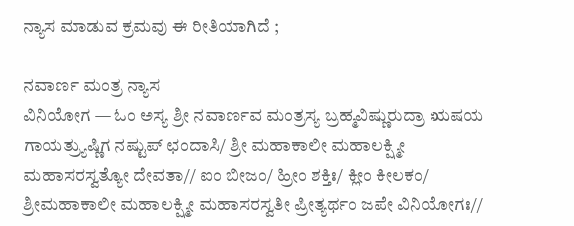ನ್ಯಾಸ ಮಾಡುವ ಕ್ರಮವು ಈ ರೀತಿಯಾಗಿದೆ ;

ನವಾರ್ಣ ಮಂತ್ರ ನ್ಯಾಸ
ವಿನಿಯೋಗ — ಓಂ ಅಸ್ಯ ಶ್ರೀ ನವಾರ್ಣವ ಮಂತ್ರಸ್ಯ ಬ್ರಹ್ಮವಿಷ್ಣುರುದ್ರಾ ಋಷಯ ಗಾಯತ್ರ್ಯುಷ್ಣಿಗ ನಷ್ಟುಪ್ ಛಂದಾಸಿ/ ಶ್ರೀ ಮಹಾಕಾಲೀ ಮಹಾಲಕ್ಷ್ಮೀ ಮಹಾಸರಸ್ವತ್ಯೋ ದೇವತಾ// ಐಂ ಬೀಜಂ/ ಹ್ರೀಂ ಶಕ್ತಿಃ/ ಕ್ಲೀಂ ಕೀಲಕಂ/ ಶ್ರೀಮಹಾಕಾಲೀ ಮಹಾಲಕ್ಷ್ಮೀ ಮಹಾಸರಸ್ವತೀ ಪ್ರೀತ್ಯರ್ಥಂ ಜಪೇ ವಿನಿಯೋಗಃ//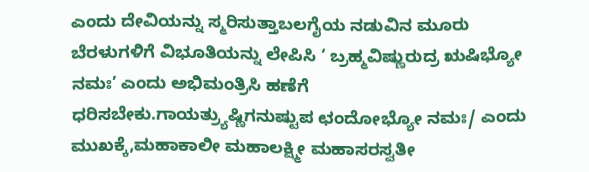ಎಂದು ದೇವಿಯನ್ನು ಸ್ಮರಿಸುತ್ತಾಬಲಗೈಯ ನಡುವಿನ ಮೂರು ಬೆರಳುಗಳಿಗೆ ವಿಭೂತಿಯನ್ನು ಲೇಪಿಸಿ ‘ ಬ್ರಹ್ಮವಿಷ್ಣುರುದ್ರ ಋಷಿಭ್ಯೋ ನಮಃ’ ಎಂದು ಅಭಿಮಂತ್ರಿಸಿ ಹಣೆಗೆ ಧರಿಸಬೇಕು.ಗಾಯತ್ರ್ಯುಷ್ಣಿಗನುಷ್ಟುಪ ಛಂದೋಭ್ಯೋ ನಮಃ/ ಎಂದು ಮುಖಕ್ಕೆ,ಮಹಾಕಾಲೀ ಮಹಾಲಕ್ಷ್ಮೀ ಮಹಾಸರಸ್ವತೀ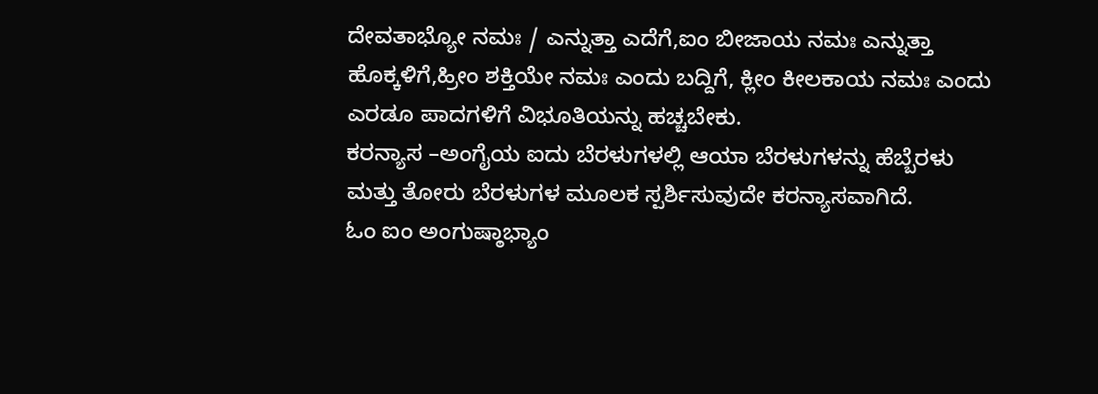ದೇವತಾಭ್ಯೋ ನಮಃ / ಎನ್ನುತ್ತಾ ಎದೆಗೆ,ಐಂ ಬೀಜಾಯ ನಮಃ ಎನ್ನುತ್ತಾ ಹೊಕ್ಕಳಿಗೆ,ಹ್ರೀಂ ಶಕ್ತಿಯೇ ನಮಃ ಎಂದು ಬದ್ದಿಗೆ, ಕ್ಲೀಂ ಕೀಲಕಾಯ ನಮಃ ಎಂದು ಎರಡೂ ಪಾದಗಳಿಗೆ ವಿಭೂತಿಯನ್ನು ಹಚ್ಚಬೇಕು.
ಕರನ್ಯಾಸ –ಅಂಗೈಯ ಐದು ಬೆರಳುಗಳಲ್ಲಿ ಆಯಾ ಬೆರಳುಗಳನ್ನು ಹೆಬ್ಬೆರಳು ಮತ್ತು ತೋರು ಬೆರಳುಗಳ ಮೂಲಕ ಸ್ಪರ್ಶಿಸುವುದೇ ಕರನ್ಯಾಸವಾಗಿದೆ.
ಓಂ ಐಂ ಅಂಗುಷ್ಠಾಭ್ಯಾಂ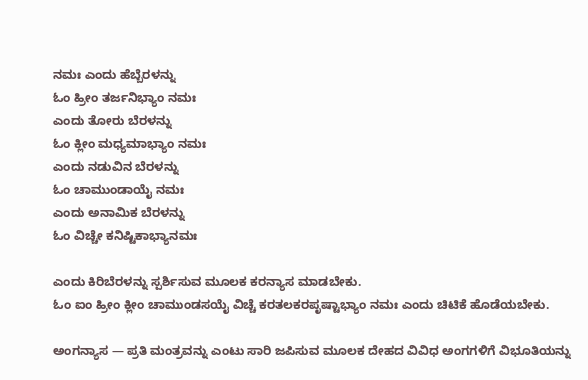ನಮಃ ಎಂದು ಹೆಬ್ಬೆರಳನ್ನು
ಓಂ ಹ್ರೀಂ ತರ್ಜನಿಭ್ಯಾಂ ನಮಃ
ಎಂದು ತೋರು ಬೆರಳನ್ನು
ಓಂ ಕ್ಲೀಂ ಮಧ್ಯಮಾಭ್ಯಾಂ ನಮಃ
ಎಂದು ನಡುವಿನ ಬೆರಳನ್ನು
ಓಂ ಚಾಮುಂಡಾಯೈ ನಮಃ
ಎಂದು ಅನಾಮಿಕ ಬೆರಳನ್ನು
ಓಂ ವಿಚ್ಚೇ ಕನಿಷ್ಟಿಕಾಭ್ಯಾನಮಃ

ಎಂದು ಕಿರಿಬೆರಳನ್ನು ಸ್ಪರ್ಶಿಸುವ ಮೂಲಕ ಕರನ್ಯಾಸ ಮಾಡಬೇಕು.
ಓಂ ಐಂ ಹ್ರೀಂ ಕ್ಲೀಂ ಚಾಮುಂಡಸಯೈ ವಿಚ್ಚೆ ಕರತಲಕರಪೃಷ್ಟಾಭ್ಯಾಂ ನಮಃ ಎಂದು ಚಿಟಿಕೆ ಹೊಡೆಯಬೇಕು.

ಅಂಗನ್ಯಾಸ — ಪ್ರತಿ ಮಂತ್ರವನ್ನು ಎಂಟು ಸಾರಿ ಜಪಿಸುವ ಮೂಲಕ ದೇಹದ ವಿವಿಧ ಅಂಗಗಳಿಗೆ ವಿಭೂತಿಯನ್ನು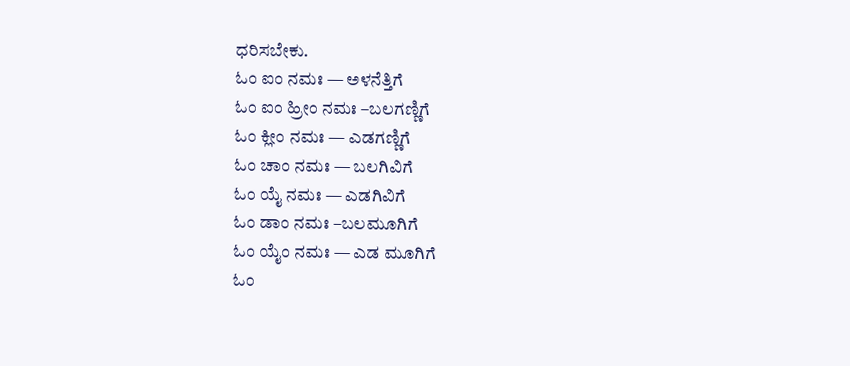ಧರಿಸಬೇಕು.
ಓಂ ಐಂ ನಮಃ — ಅಳನೆತ್ತಿಗೆ
ಓಂ ಐಂ ಹ್ರೀಂ ನಮಃ –ಬಲಗಣ್ಣಿಗೆ
ಓಂ ಕ್ಲೀಂ ನಮಃ — ಎಡಗಣ್ಣಿಗೆ
ಓಂ ಚಾಂ ನಮಃ — ಬಲಗಿವಿಗೆ
ಓಂ ಯೈ ನಮಃ — ಎಡಗಿವಿಗೆ
ಓಂ ಡಾಂ ನಮಃ –ಬಲಮೂಗಿಗೆ
ಓಂ‌ ಯೈಂ ನಮಃ — ಎಡ ಮೂಗಿಗೆ
ಓಂ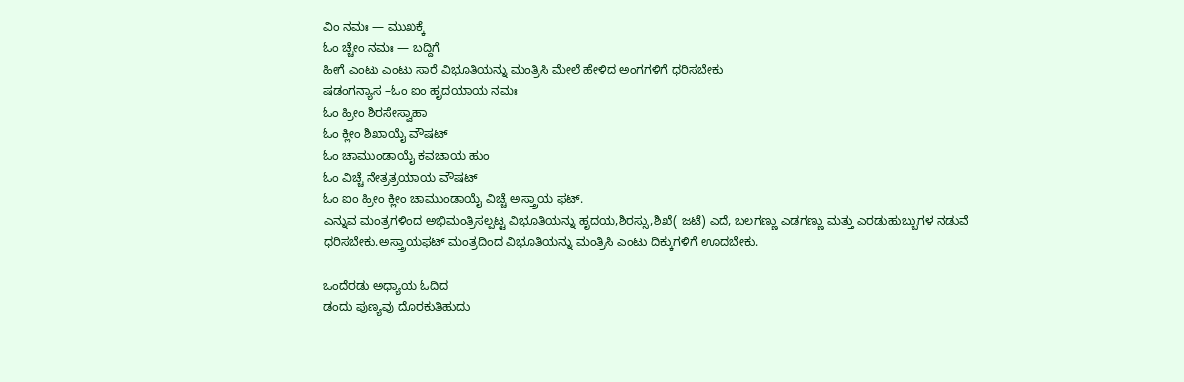ವಿಂ ನಮಃ — ಮುಖಕ್ಕೆ
ಓಂ ಚ್ಚೇಂ ನಮಃ — ಬದ್ದಿಗೆ
ಹೀಗೆ ಎಂಟು ಎಂಟು ಸಾರೆ ವಿಭೂತಿಯನ್ನು ಮಂತ್ರಿಸಿ ಮೇಲೆ ಹೇಳಿದ ಅಂಗಗಳಿಗೆ ಧರಿಸಬೇಕು
ಷಡಂಗನ್ಯಾಸ –ಓಂ ಐಂ ಹೃದಯಾಯ ನಮಃ
ಓಂ ಹ್ರೀಂ ಶಿರಸೇಸ್ವಾಹಾ
ಓಂ ಕ್ಲೀಂ ಶಿಖಾಯೈ ವೌಷಟ್
ಓಂ ಚಾಮುಂಡಾಯೈ ಕವಚಾಯ ಹುಂ
ಓಂ ವಿಚ್ಚೆ ನೇತ್ರತ್ರಯಾಯ ವೌಷಟ್
ಓಂ ಐಂ ಹ್ರೀಂ ಕ್ಲೀಂ ಚಾಮುಂಡಾಯೈ ವಿಚ್ಚೆ ಅಸ್ತ್ರಾಯ ಫಟ್.
ಎನ್ನುವ ಮಂತ್ರಗಳಿಂದ ಅಭಿಮಂತ್ರಿಸಲ್ಪಟ್ಟ ವಿಭೂತಿಯನ್ನು ಹೃದಯ,ಶಿರಸ್ಸು,ಶಿಖೆ( ಜಟೆ) ಎದೆ, ಬಲಗಣ್ಣು ಎಡಗಣ್ಣು ಮತ್ತು ಎರಡುಹುಬ್ಬುಗಳ ನಡುವೆ ಧರಿಸಬೇಕು.ಅಸ್ತ್ರಾಯಫಟ್ ಮಂತ್ರದಿಂದ ವಿಭೂತಿಯನ್ನು ಮಂತ್ರಿಸಿ ಎಂಟು ದಿಕ್ಕುಗಳಿಗೆ ಊದಬೇಕು.

ಒಂದೆರಡು ಅಧ್ಯಾಯ ಓದಿದ
ಡಂದು ಪುಣ್ಯವು ದೊರಕುತಿಹುದು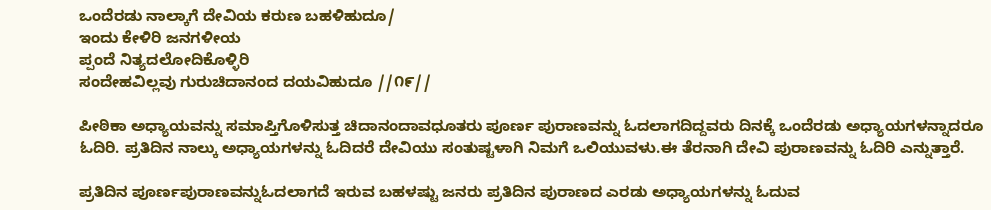ಒಂದೆರಡು ನಾಲ್ಕಾಗೆ ದೇವಿಯ ಕರುಣ ಬಹಳಿಹುದೂ/
ಇಂದು ಕೇಳಿರಿ ಜನಗಳೀಯ
ಪ್ಪಂದೆ ನಿತ್ಯದಲೋದಿಕೊಳ್ಳಿರಿ
ಸಂದೇಹವಿಲ್ಲವು ಗುರುಚಿದಾನಂದ ದಯವಿಹುದೂ //೧೯//

ಪೀಠಿಕಾ ಅಧ್ಯಾಯವನ್ನು ಸಮಾಪ್ತಿಗೊಳಿಸುತ್ತ ಚಿದಾನಂದಾವಧೂತರು ಪೂರ್ಣ ಪುರಾಣವನ್ನು ಓದಲಾಗದಿದ್ದವರು ದಿನಕ್ಕೆ ಒಂದೆರಡು ಅಧ್ಯಾಯಗಳನ್ನಾದರೂ ಓದಿರಿ. ಪ್ರತಿದಿನ ನಾಲ್ಕು ಅಧ್ಯಾಯಗಳನ್ನು ಓದಿದರೆ ದೇವಿಯು ಸಂತುಷ್ಟಳಾಗಿ ನಿಮಗೆ ಒಲಿಯುವಳು.ಈ ತೆರನಾಗಿ ದೇವಿ ಪುರಾಣವನ್ನು ಓದಿರಿ ಎನ್ನುತ್ತಾರೆ.

ಪ್ರತಿದಿನ ಪೂರ್ಣಪುರಾಣವನ್ನು‌ಓದಲಾಗದೆ ಇರುವ ಬಹಳಷ್ಟು ಜನರು ಪ್ರತಿದಿನ ಪುರಾಣದ ಎರಡು ಅಧ್ಯಾಯಗಳನ್ನು ಓದುವ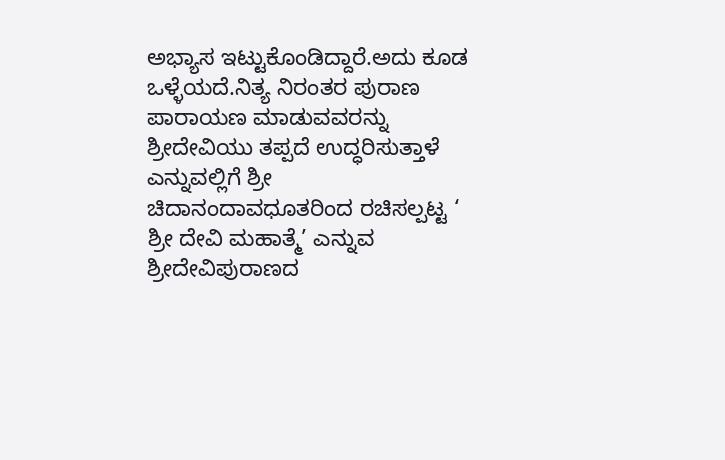ಅಭ್ಯಾಸ ಇಟ್ಟುಕೊಂಡಿದ್ದಾರೆ.ಅದು ಕೂಡ ಒಳ್ಳೆಯದೆ.ನಿತ್ಯ ನಿರಂತರ ಪುರಾಣ ಪಾರಾಯಣ ಮಾಡುವವರನ್ನು ಶ್ರೀದೇವಿಯು ತಪ್ಪದೆ ಉದ್ಧರಿಸುತ್ತಾಳೆ ಎನ್ನುವಲ್ಲಿಗೆ ಶ್ರೀ ಚಿದಾನಂದಾವಧೂತರಿಂದ ರಚಿಸಲ್ಪಟ್ಟ ‘ ಶ್ರೀ ದೇವಿ ಮಹಾತ್ಮೆ’ ಎನ್ನುವ ಶ್ರೀದೇವಿಪುರಾಣದ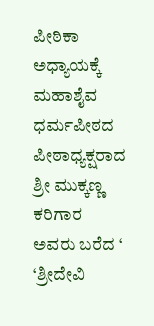ಪೀಠಿಕಾ ಅಧ್ಯಾಯಕ್ಕೆ ಮಹಾಶೈವ ಧರ್ಮಪೀಠದ ಪೀಠಾಧ್ಯಕ್ಷರಾದ ಶ್ರೀ ಮುಕ್ಕಣ್ಣ ಕರಿಗಾರ ಅವರು ಬರೆದ ‘ ‘ಶ್ರೀದೇವಿ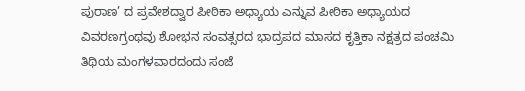ಪುರಾಣ’ ದ ಪ್ರವೇಶದ್ವಾರ ಪೀಠಿಕಾ ಅಧ್ಯಾಯ ಎನ್ನುವ ಪೀಠಿಕಾ ಅಧ್ಯಾಯದ ವಿವರಣಗ್ರಂಥವು ಶೋಭನ ಸಂವತ್ಸರದ ಭಾದ್ರಪದ ಮಾಸದ ಕೃತ್ತಿಕಾ ನಕ್ಷತ್ರದ ಪಂಚಮಿ ತಿಥಿಯ ಮಂಗಳವಾರದಂದು ಸಂಜೆ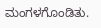ಮಂಗಳಗೊಂಡಿತು.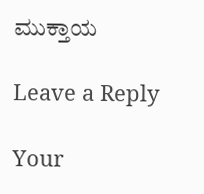ಮುಕ್ತಾಯ

Leave a Reply

Your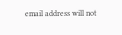email address will not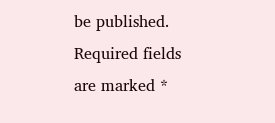be published. Required fields are marked *